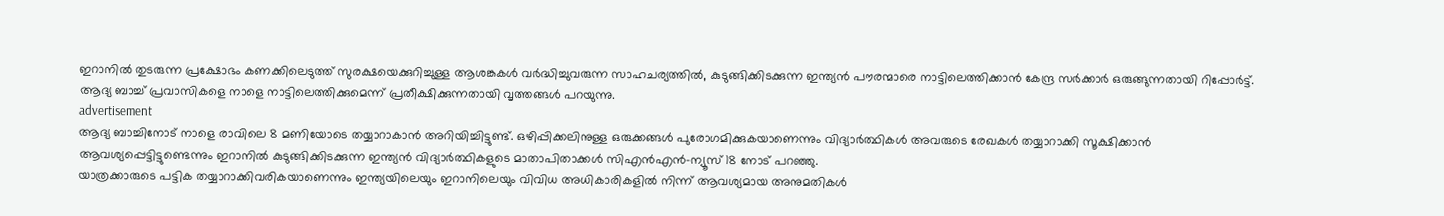ഇറാനിൽ തുടരുന്ന പ്രക്ഷോഭം കണക്കിലെടുത്ത് സുരക്ഷയെക്കുറിച്ചുള്ള ആശങ്കകൾ വർദ്ധിച്ചുവരുന്ന സാഹചര്യത്തിൽ, കുടുങ്ങിക്കിടക്കുന്ന ഇന്ത്യൻ പൗരന്മാരെ നാട്ടിലെത്തിക്കാൻ കേന്ദ്ര സർക്കാർ ഒരുങ്ങുന്നതായി റിപ്പോർട്ട്. ആദ്യ ബാച്ച് പ്രവാസികളെ നാളെ നാട്ടിലെത്തിക്കുമെന്ന് പ്രതീക്ഷിക്കുന്നതായി വൃത്തങ്ങൾ പറയുന്നു.
advertisement
ആദ്യ ബാച്ചിനോട് നാളെ രാവിലെ 8 മണിയോടെ തയ്യാറാകാൻ അറിയിച്ചിട്ടുണ്ട്. ഒഴിപ്പിക്കലിനുള്ള ഒരുക്കങ്ങൾ പുരോഗമിക്കുകയാണെന്നും വിദ്യാർത്ഥികൾ അവരുടെ രേഖകൾ തയ്യാറാക്കി സൂക്ഷിക്കാൻ ആവശ്യപ്പെട്ടിട്ടുണ്ടെന്നും ഇറാനിൽ കുടുങ്ങിക്കിടക്കുന്ന ഇന്ത്യൻ വിദ്യാർത്ഥികളുടെ മാതാപിതാക്കൾ സിഎൻഎൻ-ന്യൂസ് 18 നോട് പറഞ്ഞു.
യാത്രക്കാരുടെ പട്ടിക തയ്യാറാക്കിവരികയാണെന്നും ഇന്ത്യയിലെയും ഇറാനിലെയും വിവിധ അധികാരികളിൽ നിന്ന് ആവശ്യമായ അനുമതികൾ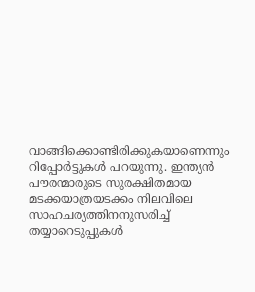വാങ്ങിക്കൊണ്ടിരിക്കുകയാണെന്നും റിപ്പോർട്ടുകൾ പറയുന്നു. ഇന്ത്യൻ പൗരന്മാരുടെ സുരക്ഷിതമായ മടക്കയാത്രയടക്കം നിലവിലെ സാഹചര്യത്തിനനുസരിച്ച് തയ്യാറെടുപ്പുകൾ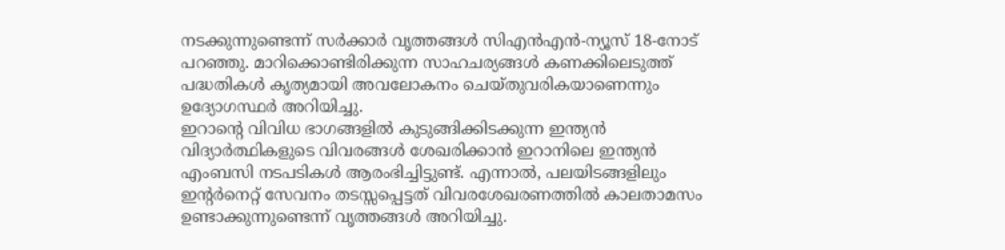നടക്കുന്നുണ്ടെന്ന് സർക്കാർ വൃത്തങ്ങൾ സിഎൻഎൻ-ന്യൂസ് 18-നോട് പറഞ്ഞു. മാറിക്കൊണ്ടിരിക്കുന്ന സാഹചര്യങ്ങൾ കണക്കിലെടുത്ത് പദ്ധതികൾ കൃത്യമായി അവലോകനം ചെയ്തുവരികയാണെന്നും ഉദ്യോഗസ്ഥർ അറിയിച്ചു.
ഇറാന്റെ വിവിധ ഭാഗങ്ങളിൽ കുടുങ്ങിക്കിടക്കുന്ന ഇന്ത്യൻ വിദ്യാർത്ഥികളുടെ വിവരങ്ങൾ ശേഖരിക്കാൻ ഇറാനിലെ ഇന്ത്യൻ എംബസി നടപടികൾ ആരംഭിച്ചിട്ടുണ്ട്. എന്നാൽ, പലയിടങ്ങളിലും ഇൻ്റർനെറ്റ് സേവനം തടസ്സപ്പെട്ടത് വിവരശേഖരണത്തിൽ കാലതാമസം ഉണ്ടാക്കുന്നുണ്ടെന്ന് വൃത്തങ്ങൾ അറിയിച്ചു.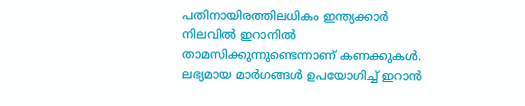പതിനായിരത്തിലധികം ഇന്ത്യക്കാർ നിലവിൽ ഇറാനിൽ താമസിക്കുന്നുണ്ടെന്നാണ് കണക്കുകൾ. ലഭ്യമായ മാർഗങ്ങൾ ഉപയോഗിച്ച് ഇറാൻ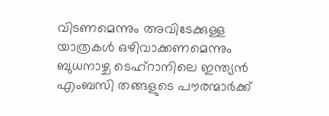വിടണമെന്നും അവിടേക്കുള്ള യാത്രകൾ ഒഴിവാക്കണമെന്നും ബുധനാഴ്ച ടെഹ്റാനിലെ ഇന്ത്യൻ എംബസി തങ്ങളുടെ പൗരന്മാർക്ക്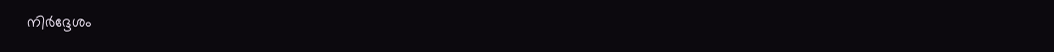നിർദ്ദേശം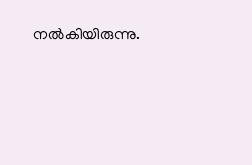നൽകിയിരുന്നു.